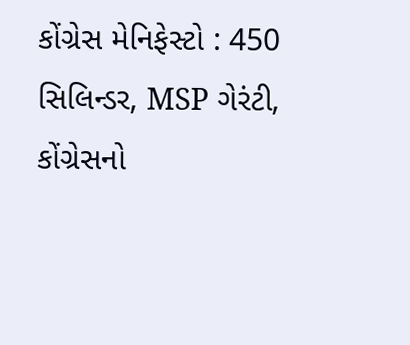કોંગ્રેસ મેનિફેસ્ટો : 450 સિલિન્ડર, MSP ગેરંટી, કોંગ્રેસનો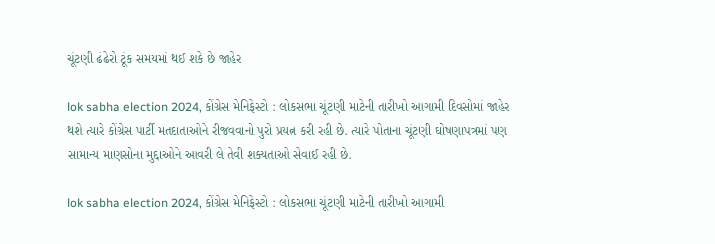ચૂંટણી ઢંઢેરો ટૂંક સમયમાં થઈ શકે છે જાહેર

lok sabha election 2024, કોંગ્રેસ મેનિફેસ્ટો : લોકસભા ચૂંટણી માટેની તારીખો આગામી દિવસોમાં જાહેર થશે ત્યારે કોંગ્રેસ પાર્ટી મતદાતાઓને રીજવવાનો પુરો પ્રયત્ન કરી રહી છે. ત્યારે પોતાના ચૂંટણી ઘોષણાપત્રમાં પણ સામાન્ય માણસોના મુદ્દાઓને આવરી લે તેવી શક્યતાઓ સેવાઈ રહી છે.

lok sabha election 2024, કોંગ્રેસ મેનિફેસ્ટો : લોકસભા ચૂંટણી માટેની તારીખો આગામી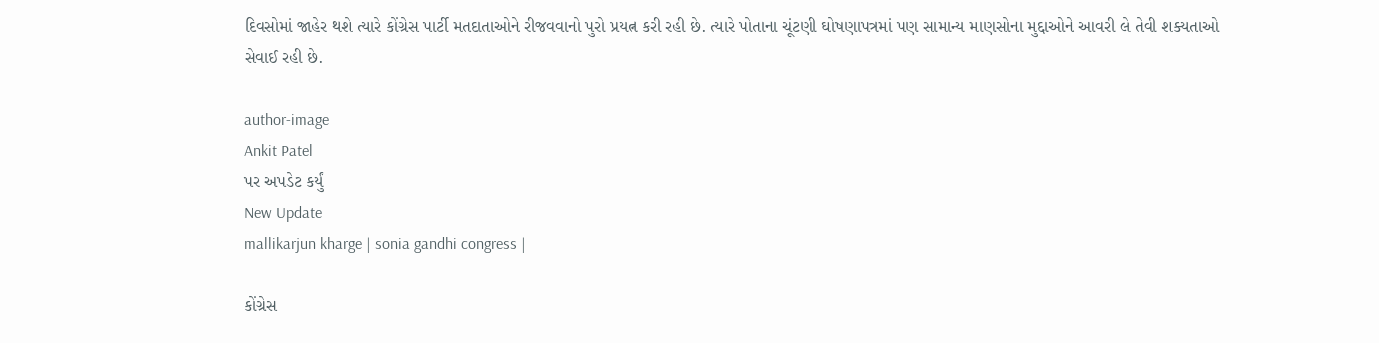દિવસોમાં જાહેર થશે ત્યારે કોંગ્રેસ પાર્ટી મતદાતાઓને રીજવવાનો પુરો પ્રયત્ન કરી રહી છે. ત્યારે પોતાના ચૂંટણી ઘોષણાપત્રમાં પણ સામાન્ય માણસોના મુદ્દાઓને આવરી લે તેવી શક્યતાઓ સેવાઈ રહી છે.

author-image
Ankit Patel
પર અપડેટ કર્યું
New Update
mallikarjun kharge | sonia gandhi congress |

કોંગ્રેસ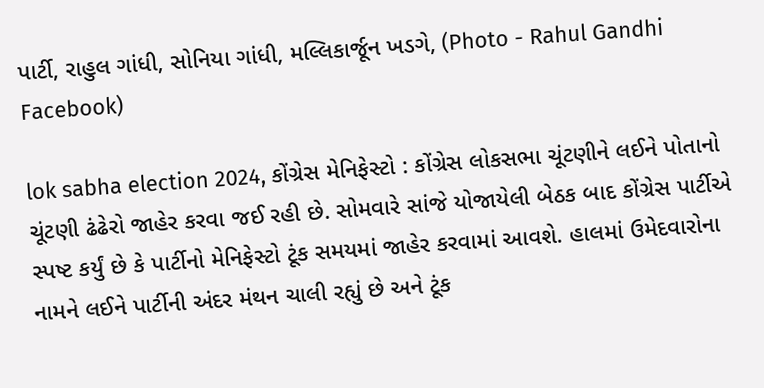પાર્ટી, રાહુલ ગાંધી, સોનિયા ગાંધી, મલ્લિકાર્જૂન ખડગે, (Photo - Rahul Gandhi Facebook)

lok sabha election 2024, કોંગ્રેસ મેનિફેસ્ટો : કોંગ્રેસ લોકસભા ચૂંટણીને લઈને પોતાનો ચૂંટણી ઢંઢેરો જાહેર કરવા જઈ રહી છે. સોમવારે સાંજે યોજાયેલી બેઠક બાદ કોંગ્રેસ પાર્ટીએ સ્પષ્ટ કર્યું છે કે પાર્ટીનો મેનિફેસ્ટો ટૂંક સમયમાં જાહેર કરવામાં આવશે. હાલમાં ઉમેદવારોના નામને લઈને પાર્ટીની અંદર મંથન ચાલી રહ્યું છે અને ટૂંક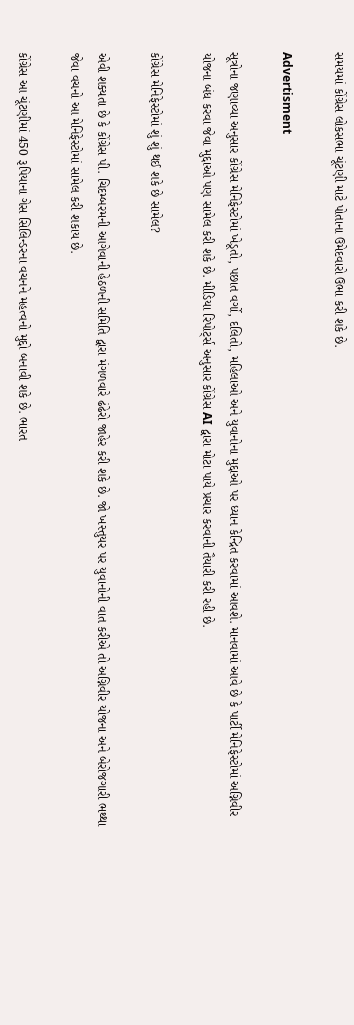સમયમાં કોંગ્રેસ લોકસભા ચૂંટણી માટે પોતાના ઉમેદવારો ઉભા કરી શકે છે.

Advertisment

સૂત્રોના જણાવ્યા અનુસાર કોંગ્રેસ મેનિફેસ્ટોમાં ખેડૂતો, પછાત વર્ગો, દલિતો, મહિલાઓ અને યુવાનોના મુદ્દાઓ પર ધ્યાન કેન્દ્રિત કરવામાં આવશે. માનવામાં આવે છે કે પાર્ટી મેનિફેસ્ટોમાં અગ્નિવીર યોજના બંધ કરવા જેવા મુદ્દાઓ પણ સામેલ કરી શકે છે. મીડિયા રિપોર્ટ્સ અનુસાર કોંગ્રેસ AI દ્વારા મોટા પાયે પ્રચાર કરવાની તૈયારી કરી રહી છે.

કોંગ્રેસ મેનિફેસ્ટોમાં શું શું થઈ શકે છે સામેલ?

એવી શક્યતા છે કે કોંગ્રેસ પી. ચિદમ્બરમની આગેવાની હેઠળની સમિતિ દ્વારા મંગળવારે ઢંઢેરો જાહેર કરી શકે છે. જો ખસ્તુયર પર યુવાનોની વાત કરીએ તો અગ્નિવીર યોજના અને બેરોજગારી ભથ્થા જેવા વચનો આ મેનિફેસ્ટોમાં સામેલ કરી શકાય છે.

કોંગ્રેસ આ ચૂંટણીમાં 450 રૂપિયાના ગેસ સિલિન્ડરના વચનને મહત્વનો મુદ્દો બનાવી શકે છે. ભારત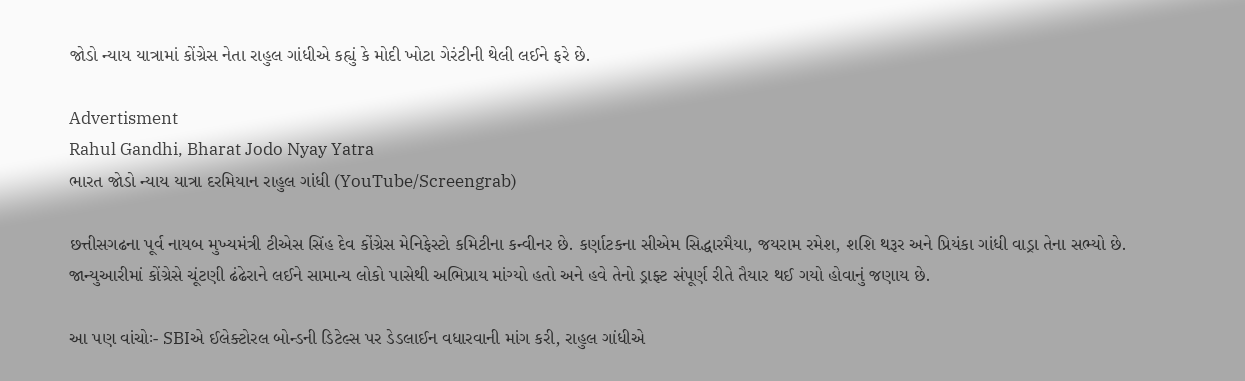જોડો ન્યાય યાત્રામાં કોંગ્રેસ નેતા રાહુલ ગાંધીએ કહ્યું કે મોદી ખોટા ગેરંટીની થેલી લઈને ફરે છે.

Advertisment
Rahul Gandhi, Bharat Jodo Nyay Yatra
ભારત જોડો ન્યાય યાત્રા દરમિયાન રાહુલ ગાંધી (YouTube/Screengrab)

છત્તીસગઢના પૂર્વ નાયબ મુખ્યમંત્રી ટીએસ સિંહ દેવ કોંગ્રેસ મેનિફેસ્ટો કમિટીના કન્વીનર છે. કર્ણાટકના સીએમ સિદ્ધારમૈયા, જયરામ રમેશ, શશિ થરૂર અને પ્રિયંકા ગાંધી વાડ્રા તેના સભ્યો છે. જાન્યુઆરીમાં કોંગ્રેસે ચૂંટણી ઢંઢેરાને લઈને સામાન્ય લોકો પાસેથી અભિપ્રાય માંગ્યો હતો અને હવે તેનો ડ્રાફ્ટ સંપૂર્ણ રીતે તૈયાર થઈ ગયો હોવાનું જણાય છે.

આ પણ વાંચોઃ- SBIએ ઈલેક્ટોરલ બોન્ડની ડિટેલ્સ પર ડેડલાઈન વધારવાની માંગ કરી, રાહુલ ગાંધીએ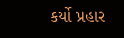કર્યો પ્રહાર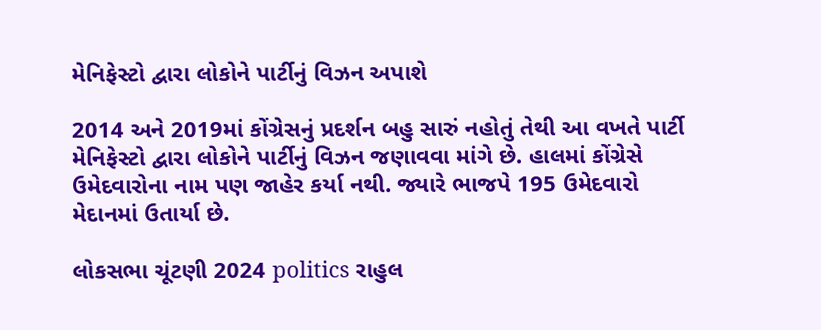મેનિફેસ્ટો દ્વારા લોકોને પાર્ટીનું વિઝન અપાશે

2014 અને 2019માં કોંગ્રેસનું પ્રદર્શન બહુ સારું નહોતું તેથી આ વખતે પાર્ટી મેનિફેસ્ટો દ્વારા લોકોને પાર્ટીનું વિઝન જણાવવા માંગે છે. હાલમાં કોંગ્રેસે ઉમેદવારોના નામ પણ જાહેર કર્યા નથી. જ્યારે ભાજપે 195 ઉમેદવારો મેદાનમાં ઉતાર્યા છે.

લોકસભા ચૂંટણી 2024 politics રાહુલ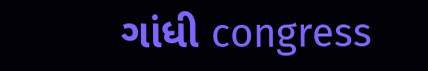ગાંધી congress